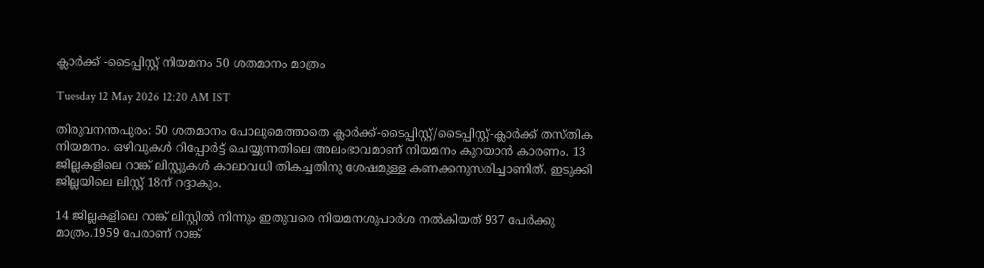ക്ലാർക്ക് -ടൈപ്പിസ്റ്റ് നിയമനം 50 ശതമാനം മാത്രം

Tuesday 12 May 2026 12:20 AM IST

തിരുവനന്തപുരം: 50 ശതമാനം പോലുമെത്താതെ ക്ലാർക്ക്-ടൈപ്പിസ്റ്റ്/ടൈപ്പിസ്റ്റ്-ക്ലാർക്ക് തസ്തിക നിയമനം. ഒഴിവുകൾ റിപ്പോർട്ട് ചെയ്യുന്നതിലെ അലംഭാവമാണ് നിയമനം കുറയാൻ കാരണം. 13 ജില്ലകളിലെ റാങ്ക് ലിസ്റ്റുകൾ കാലാവധി തികച്ചതിനു ശേഷമുള്ള കണക്കനുസരിച്ചാണിത്. ഇടുക്കി ജില്ലയിലെ ലിസ്റ്റ് 18ന് റദ്ദാകും.

14 ജില്ലകളിലെ റാങ്ക് ലിസ്റ്റിൽ നിന്നും ഇതുവരെ നിയമനശുപാർശ നൽകിയത് 937 പേർക്കു മാത്രം.1959 പേരാണ് റാങ്ക്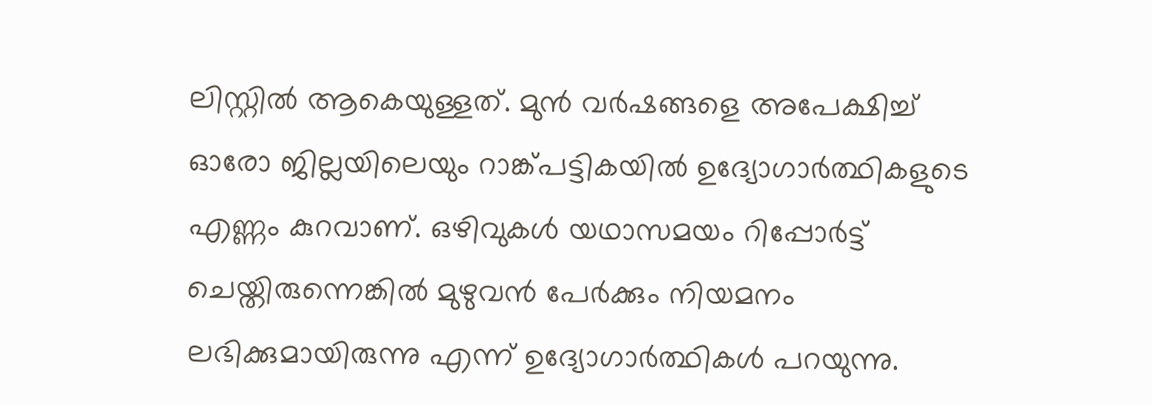ലിസ്റ്റിൽ ആകെയുള്ളത്. മുൻ വർഷങ്ങളെ അപേക്ഷിച്ച് ഓരോ ജില്ലയിലെയും റാങ്ക്പട്ടികയിൽ ഉദ്യോഗാർത്ഥികളുടെ എണ്ണം കുറവാണ്. ഒഴിവുകൾ യഥാസമയം റിപ്പോർട്ട് ചെയ്തിരുന്നെങ്കിൽ മുഴുവൻ പേർക്കും നിയമനം ലഭിക്കുമായിരുന്നു എന്ന് ഉദ്യോഗാർത്ഥികൾ പറയുന്നു.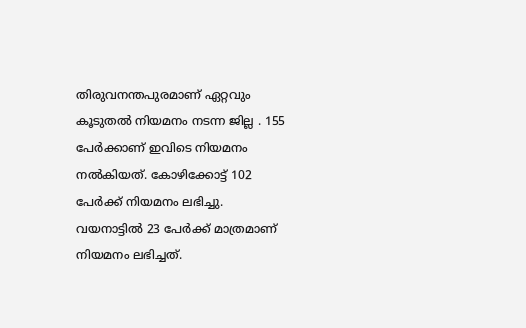തിരുവനന്തപുരമാണ് ഏറ്റവും കൂടുതൽ നിയമനം നടന്ന ജില്ല . 155 പേർക്കാണ് ഇവിടെ നിയമനം നൽകിയത്. കോഴിക്കോട്ട് 102 പേർക്ക് നിയമനം ലഭിച്ചു. വയനാട്ടിൽ 23 പേർക്ക് മാത്രമാണ് നിയമനം ലഭിച്ചത്.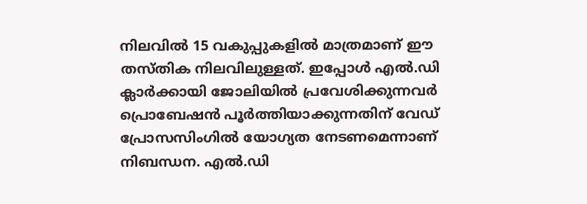നിലവിൽ 15 വകുപ്പുകളിൽ മാത്രമാണ് ഈ തസ്തിക നിലവിലുള്ളത്. ഇപ്പോൾ എൽ.ഡി ക്ലാർക്കായി ജോലിയിൽ പ്രവേശിക്കുന്നവർ പ്രൊബേഷൻ പൂർത്തിയാക്കുന്നതിന് വേഡ് പ്രോസസിംഗിൽ യോഗ്യത നേടണമെന്നാണ് നിബന്ധന. എൽ.ഡി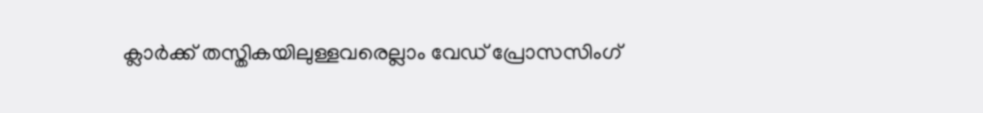ക്ലാർക്ക് തസ്തികയിലുള്ളവരെല്ലാം വേഡ് പ്രോസസിംഗ്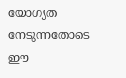യോഗ്യത നേടുന്നതോടെ ഈ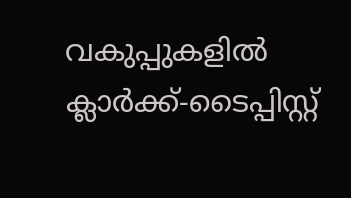വകുപ്പുകളിൽ ക്ലാർക്ക്-ടൈപ്പിസ്റ്റ്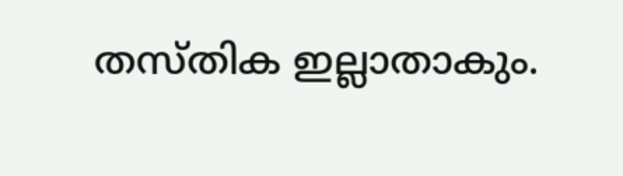തസ്തിക ഇല്ലാതാകും.